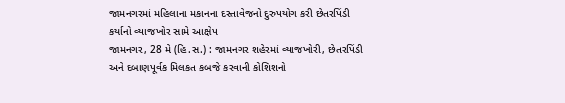જામનગરમાં મહિલાના મકાનના દસ્તાવેજનો દુરુપયોગ કરી છેતરપિંડી કર્યાનો વ્યાજખોર સામે આક્ષેપ
જામનગર, 28 મે (હિ.સ.) : જામનગર શહેરમાં વ્યાજખોરી, છેતરપિંડી અને દબાણપૂર્વક મિલકત કબજે કરવાની કોશિશનો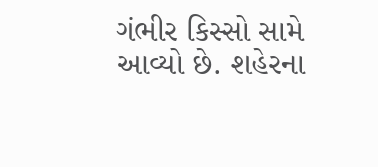ગંભીર કિસ્સો સામે આવ્યો છે. શહેરના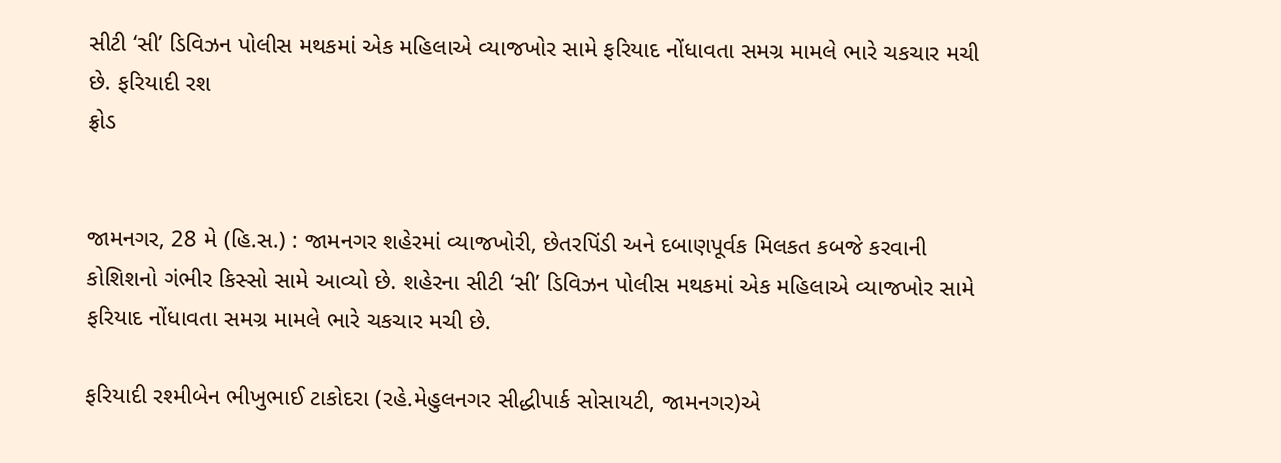સીટી ‘સી’ ડિવિઝન પોલીસ મથકમાં એક મહિલાએ વ્યાજખોર સામે ફરિયાદ નોંધાવતા સમગ્ર મામલે ભારે ચકચાર મચી છે. ફરિયાદી રશ
ફ્રોડ


જામનગર, 28 મે (હિ.સ.) : જામનગર શહેરમાં વ્યાજખોરી, છેતરપિંડી અને દબાણપૂર્વક મિલકત કબજે કરવાની કોશિશનો ગંભીર કિસ્સો સામે આવ્યો છે. શહેરના સીટી ‘સી’ ડિવિઝન પોલીસ મથકમાં એક મહિલાએ વ્યાજખોર સામે ફરિયાદ નોંધાવતા સમગ્ર મામલે ભારે ચકચાર મચી છે.

ફરિયાદી રશ્મીબેન ભીખુભાઈ ટાકોદરા (રહે.મેહુલનગર સીદ્ધીપાર્ક સોસાયટી, જામનગર)એ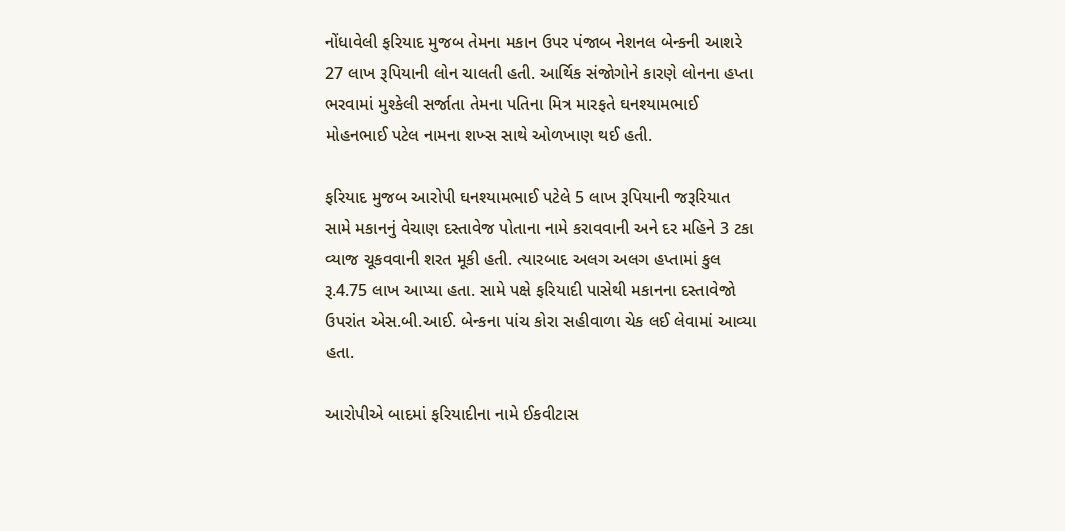નોંધાવેલી ફરિયાદ મુજબ તેમના મકાન ઉપર પંજાબ નેશનલ બેન્કની આશરે 27 લાખ રૂપિયાની લોન ચાલતી હતી. આર્થિક સંજોગોને કારણે લોનના હપ્તા ભરવામાં મુશ્કેલી સર્જાતા તેમના પતિના મિત્ર મારફતે ઘનશ્યામભાઈ મોહનભાઈ પટેલ નામના શખ્સ સાથે ઓળખાણ થઈ હતી.

ફરિયાદ મુજબ આરોપી ઘનશ્યામભાઈ પટેલે 5 લાખ રૂપિયાની જરૂરિયાત સામે મકાનનું વેચાણ દસ્તાવેજ પોતાના નામે કરાવવાની અને દર મહિને 3 ટકા વ્યાજ ચૂકવવાની શરત મૂકી હતી. ત્યારબાદ અલગ અલગ હપ્તામાં કુલ રૂ.4.75 લાખ આપ્યા હતા. સામે પક્ષે ફરિયાદી પાસેથી મકાનના દસ્તાવેજો ઉપરાંત એસ.બી.આઈ. બેન્કના પાંચ કોરા સહીવાળા ચેક લઈ લેવામાં આવ્યા હતા.

આરોપીએ બાદમાં ફરિયાદીના નામે ઈકવીટાસ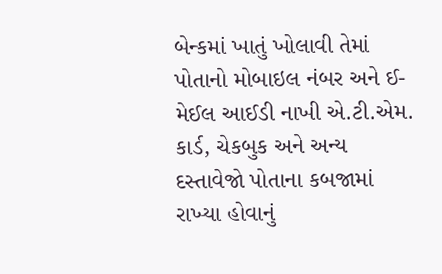બેન્કમાં ખાતું ખોલાવી તેમાં પોતાનો મોબાઇલ નંબર અને ઈ-મેઈલ આઈડી નાખી એ.ટી.એમ. કાર્ડ, ચેકબુક અને અન્ય દસ્તાવેજો પોતાના કબજામાં રાખ્યા હોવાનું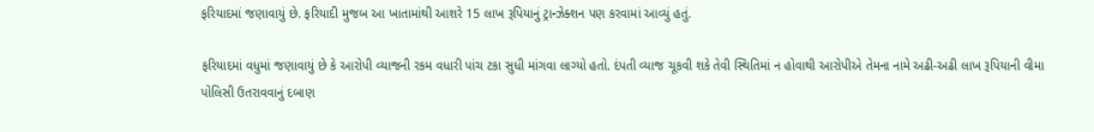ફરિયાદમાં જણાવાયું છે. ફરિયાદી મુજબ આ ખાતામાંથી આશરે 15 લાખ રૂપિયાનું ટ્રાન્ઝેક્શન પણ કરવામાં આવ્યું હતું.

ફરિયાદમાં વધુમાં જણાવાયું છે કે આરોપી વ્યાજની રકમ વધારી પાંચ ટકા સુધી માંગવા લાગ્યો હતો. દંપતી વ્યાજ ચૂકવી શકે તેવી સ્થિતિમાં ન હોવાથી આરોપીએ તેમના નામે અઢી-અઢી લાખ રૂપિયાની વીમા પોલિસી ઉતરાવવાનું દબાણ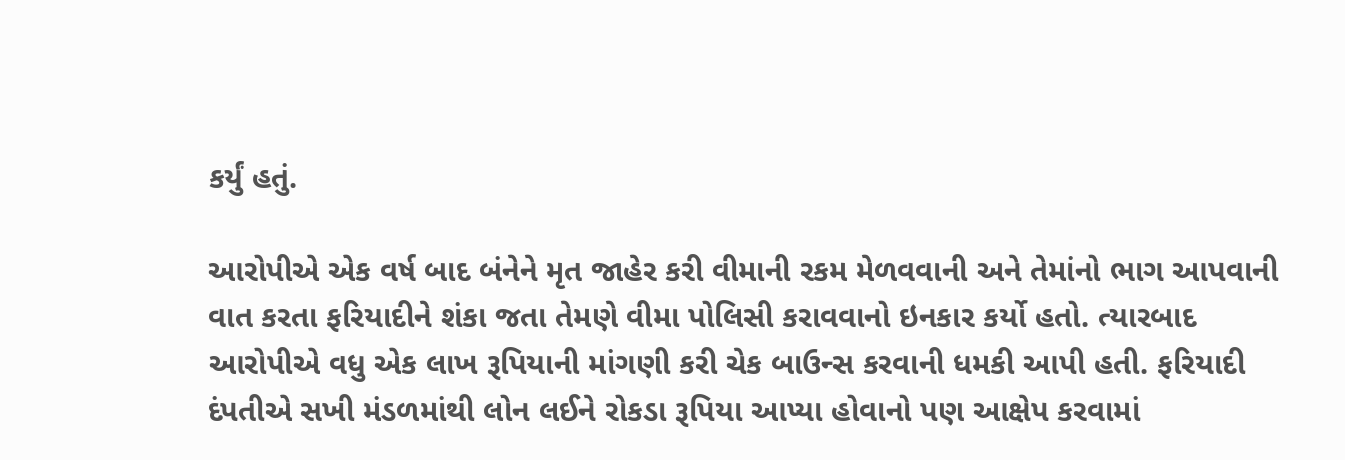કર્યું હતું.

આરોપીએ એક વર્ષ બાદ બંનેને મૃત જાહેર કરી વીમાની રકમ મેળવવાની અને તેમાંનો ભાગ આપવાની વાત કરતા ફરિયાદીને શંકા જતા તેમણે વીમા પોલિસી કરાવવાનો ઇનકાર કર્યો હતો. ત્યારબાદ આરોપીએ વધુ એક લાખ રૂપિયાની માંગણી કરી ચેક બાઉન્સ કરવાની ધમકી આપી હતી. ફરિયાદી દંપતીએ સખી મંડળમાંથી લોન લઈને રોકડા રૂપિયા આપ્યા હોવાનો પણ આક્ષેપ કરવામાં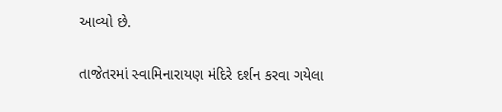આવ્યો છે.

તાજેતરમાં સ્વામિનારાયણ મંદિરે દર્શન કરવા ગયેલા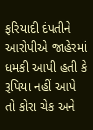ફરિયાદી દંપતીને આરોપીએ જાહેરમાં ધમકી આપી હતી કે રૂપિયા નહીં આપે તો કોરા ચેક અને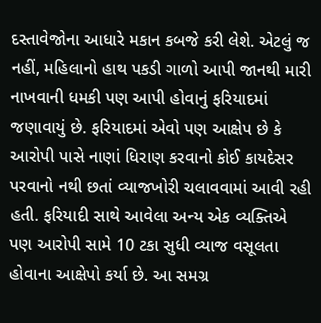દસ્તાવેજોના આધારે મકાન કબજે કરી લેશે. એટલું જ નહીં, મહિલાનો હાથ પકડી ગાળો આપી જાનથી મારી નાખવાની ધમકી પણ આપી હોવાનું ફરિયાદમાં જણાવાયું છે. ફરિયાદમાં એવો પણ આક્ષેપ છે કે આરોપી પાસે નાણાં ધિરાણ કરવાનો કોઈ કાયદેસર પરવાનો નથી છતાં વ્યાજખોરી ચલાવવામાં આવી રહી હતી. ફરિયાદી સાથે આવેલા અન્ય એક વ્યક્તિએ પણ આરોપી સામે 10 ટકા સુધી વ્યાજ વસૂલતા હોવાના આક્ષેપો કર્યા છે. આ સમગ્ર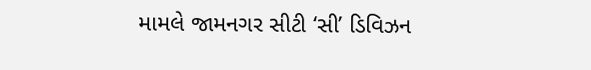મામલે જામનગર સીટી ‘સી’ ડિવિઝન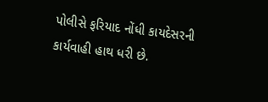પોલીસે ફરિયાદ નોંધી કાયદેસરની કાર્યવાહી હાથ ધરી છે.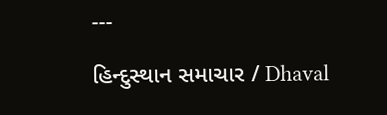---

હિન્દુસ્થાન સમાચાર / Dhaval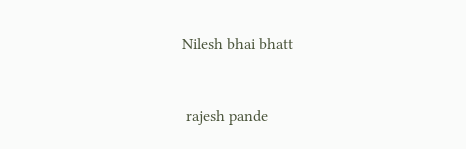Nilesh bhai bhatt


 rajesh pande